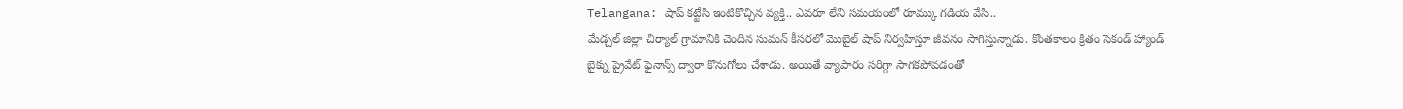Telangana: షాప్ కట్టేసి ఇంటికొచ్చిన వ్యక్తి.. ఎవరూ లేని సమయంలో రూమ్కు గడియ వేసి..
మేడ్చల్ జిల్లా చిర్యాల్ గ్రామానికి చెందిన సుమన్ కీసరలో మొబైల్ షాప్ నిర్వహిస్తూ జీవనం సాగిస్తున్నాడు. కొంతకాలం క్రితం సెకండ్ హ్యాండ్ బైక్ను ప్రైవేట్ ఫైనాన్స్ ద్వారా కొనుగోలు చేశాడు. అయితే వ్యాపారం సరిగ్గా సాగకపోవడంతో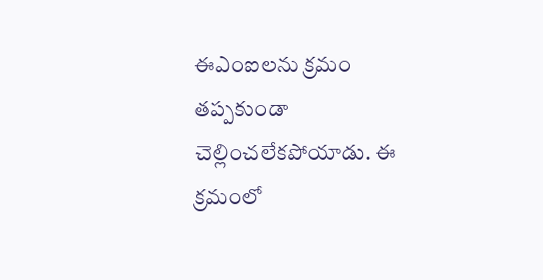ఈఎంఐలను క్రమం తప్పకుండా చెల్లించలేకపోయాడు. ఈ క్రమంలో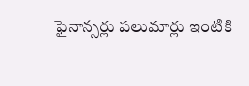ఫైనాన్సర్లు పలుమార్లు ఇంటికి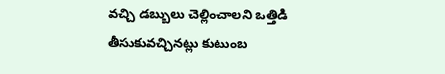వచ్చి డబ్బులు చెల్లించాలని ఒత్తిడి తీసుకువచ్చినట్లు కుటుంబ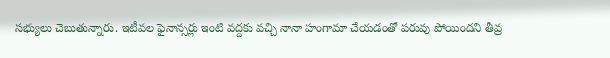సభ్యులు చెబుతున్నారు. ఇటీవల ఫైనాన్సర్లు ఇంటి వద్దకు వచ్చి నానా హంగామా చేయడంతో పరువు పోయిందని తీవ్ర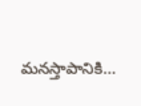మనస్తాపానికి…